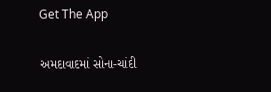Get The App

અમદાવાદમાં સોના-ચાંદી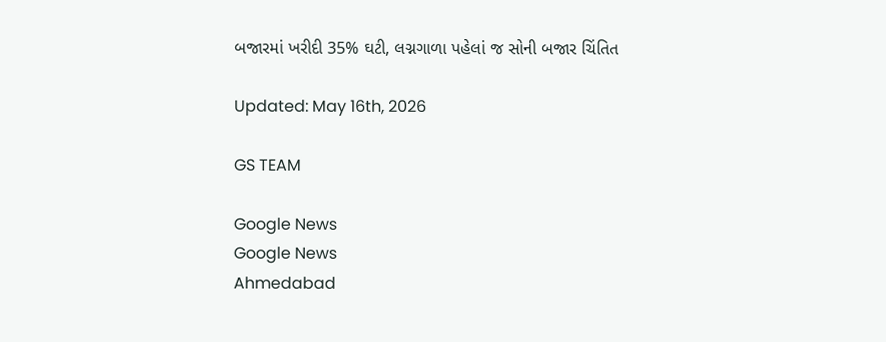બજારમાં ખરીદી 35% ઘટી, લગ્નગાળા પહેલાં જ સોની બજાર ચિંતિત

Updated: May 16th, 2026

GS TEAM

Google News
Google News
Ahmedabad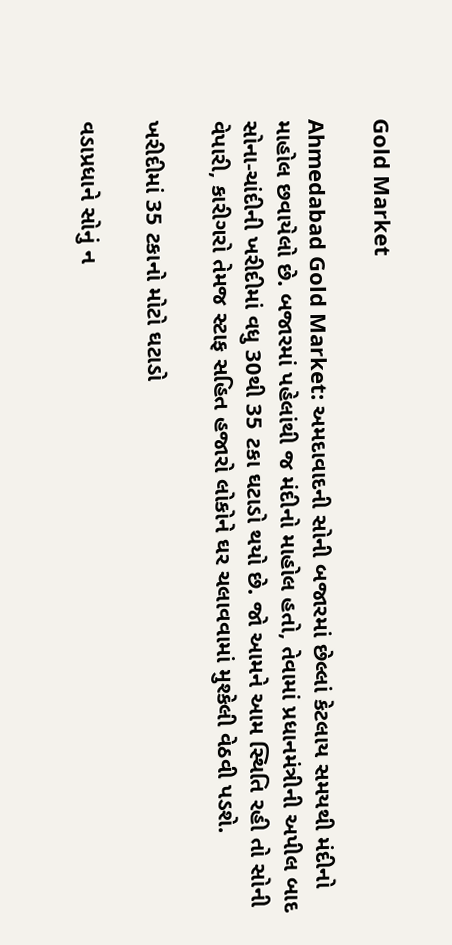Gold Market

Ahmedabad Gold Market: અમદાવાદની સોની બજારમાં છેલ્લાં કેટલાય સમયથી મંદીનો માહોલ છવાયેલો છે. બજારમાં પહેલાંથી જ મંદીનો માહોલ હતો, તેવામાં પ્રધાનમંત્રીની અપીલ બાદ સોના-ચાંદીની ખરીદીમાં વધુ 30થી 35 ટકા ઘટાડો થયો છે. જો આમને આમ સ્થિતિ રહી તો સોની વેપારી, કારીગરો તેમજ સ્ટાફ સહિત હજારો લોકોને ઘર ચલાવવામાં મુશ્કેલી વેઠવી પડશે.

ખરીદીમાં 35 ટકાનો મોટો ઘટાડો

વડાપ્રધાને સોનું ન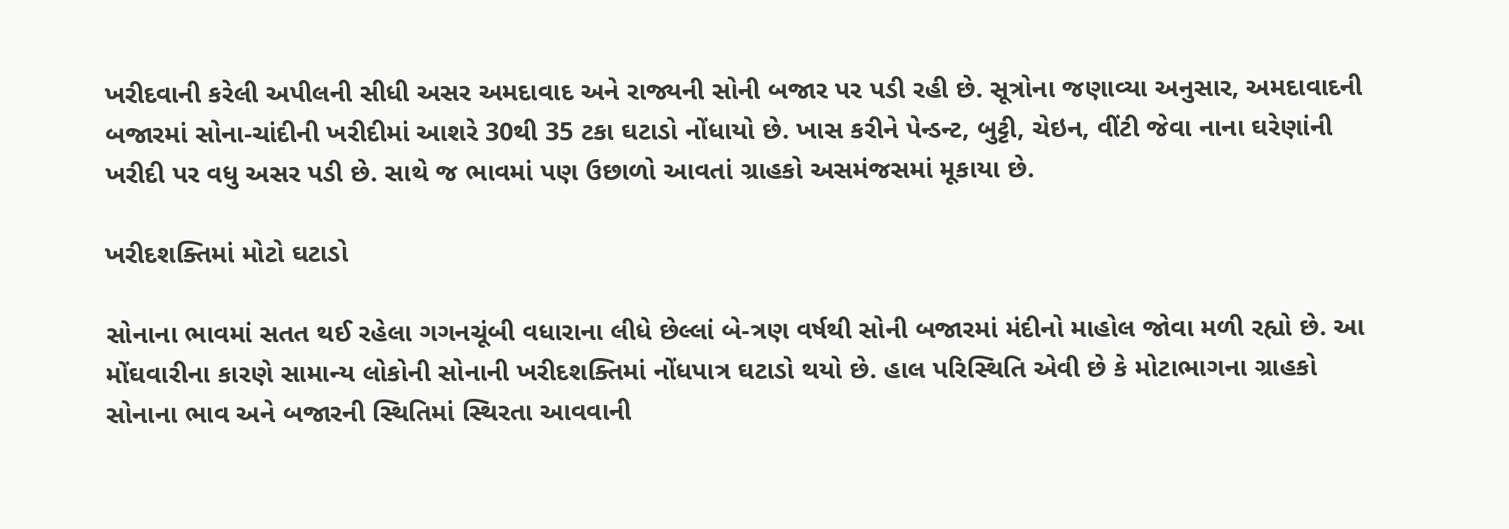ખરીદવાની કરેલી અપીલની સીધી અસર અમદાવાદ અને રાજ્યની સોની બજાર પર પડી રહી છે. સૂત્રોના જણાવ્યા અનુસાર, અમદાવાદની બજારમાં સોના-ચાંદીની ખરીદીમાં આશરે 30થી 35 ટકા ઘટાડો નોંધાયો છે. ખાસ કરીને પેન્ડન્ટ, બુટ્ટી, ચેઇન, વીંટી જેવા નાના ઘરેણાંની ખરીદી પર વધુ અસર પડી છે. સાથે જ ભાવમાં પણ ઉછાળો આવતાં ગ્રાહકો અસમંજસમાં મૂકાયા છે.

ખરીદશક્તિમાં મોટો ઘટાડો

સોનાના ભાવમાં સતત થઈ રહેલા ગગનચૂંબી વધારાના લીધે છેલ્લાં બે-ત્રણ વર્ષથી સોની બજારમાં મંદીનો માહોલ જોવા મળી રહ્યો છે. આ મોંઘવારીના કારણે સામાન્ય લોકોની સોનાની ખરીદશક્તિમાં નોંધપાત્ર ઘટાડો થયો છે. હાલ પરિસ્થિતિ એવી છે કે મોટાભાગના ગ્રાહકો સોનાના ભાવ અને બજારની સ્થિતિમાં સ્થિરતા આવવાની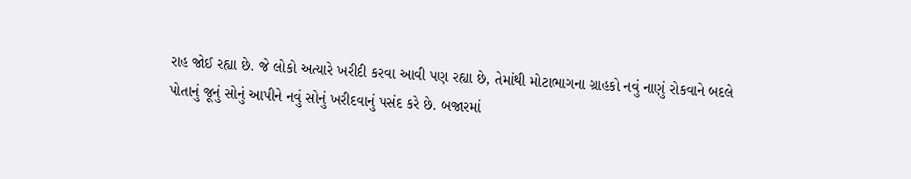રાહ જોઈ રહ્યા છે. જે લોકો અત્યારે ખરીદી કરવા આવી પણ રહ્યા છે, તેમાંથી મોટાભાગના ગ્રાહકો નવું નાણું રોકવાને બદલે પોતાનું જૂનું સોનું આપીને નવું સોનું ખરીદવાનું પસંદ કરે છે. બજારમાં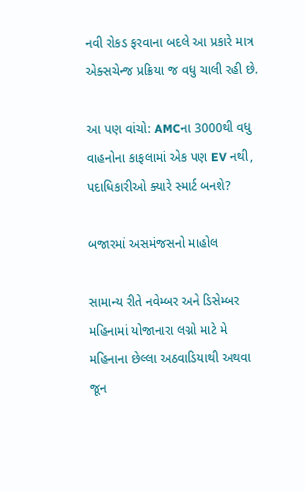નવી રોકડ ફરવાના બદલે આ પ્રકારે માત્ર એક્સચેન્જ પ્રક્રિયા જ વધુ ચાલી રહી છે.

આ પણ વાંચો: AMCના 3000થી વધુ વાહનોના કાફલામાં એક પણ EV નથી, પદાધિકારીઓ ક્યારે સ્માર્ટ બનશે?

બજારમાં અસમંજસનો માહોલ

સામાન્ય રીતે નવેમ્બર અને ડિસેમ્બર મહિનામાં યોજાનારા લગ્નો માટે મે મહિનાના છેલ્લા અઠવાડિયાથી અથવા જૂન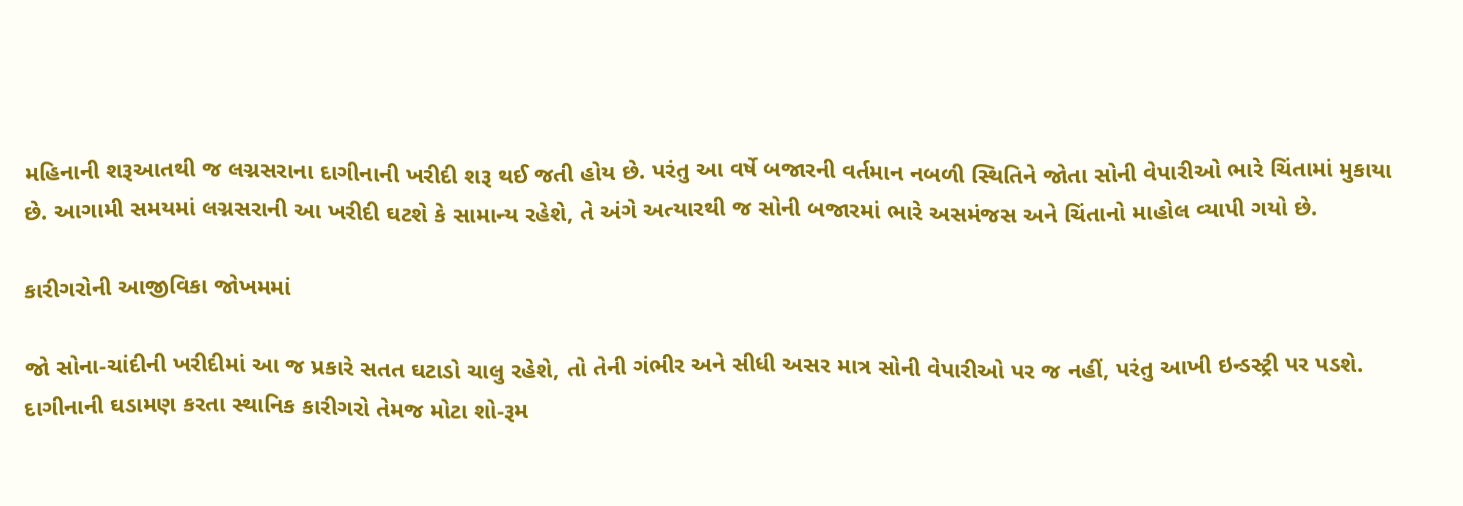મહિનાની શરૂઆતથી જ લગ્નસરાના દાગીનાની ખરીદી શરૂ થઈ જતી હોય છે. પરંતુ આ વર્ષે બજારની વર્તમાન નબળી સ્થિતિને જોતા સોની વેપારીઓ ભારે ચિંતામાં મુકાયા છે. આગામી સમયમાં લગ્નસરાની આ ખરીદી ઘટશે કે સામાન્ય રહેશે, તે અંગે અત્યારથી જ સોની બજારમાં ભારે અસમંજસ અને ચિંતાનો માહોલ વ્યાપી ગયો છે.

કારીગરોની આજીવિકા જોખમમાં

જો સોના-ચાંદીની ખરીદીમાં આ જ પ્રકારે સતત ઘટાડો ચાલુ રહેશે, તો તેની ગંભીર અને સીધી અસર માત્ર સોની વેપારીઓ પર જ નહીં, પરંતુ આખી ઇન્ડસ્ટ્રી પર પડશે. દાગીનાની ઘડામણ કરતા સ્થાનિક કારીગરો તેમજ મોટા શો-રૂમ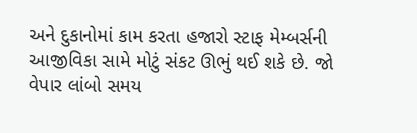અને દુકાનોમાં કામ કરતા હજારો સ્ટાફ મેમ્બર્સની આજીવિકા સામે મોટું સંકટ ઊભું થઈ શકે છે. જો વેપાર લાંબો સમય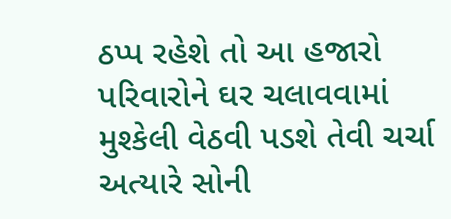ઠપ્પ રહેશે તો આ હજારો પરિવારોને ઘર ચલાવવામાં મુશ્કેલી વેઠવી પડશે તેવી ચર્ચા અત્યારે સોની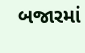બજારમાં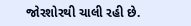જોરશોરથી ચાલી રહી છે.